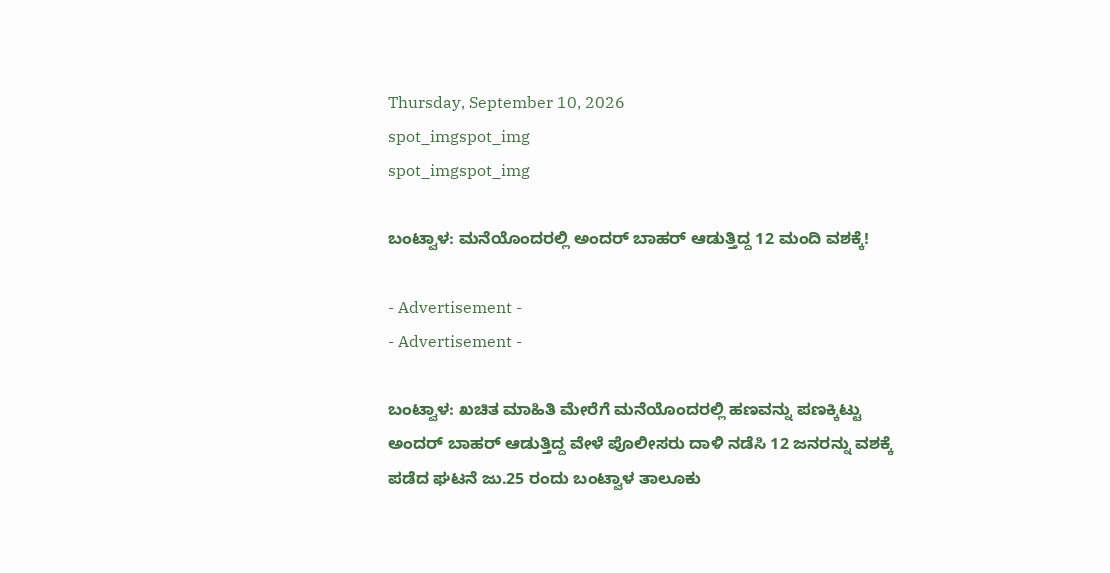Thursday, September 10, 2026
spot_imgspot_img
spot_imgspot_img

ಬಂಟ್ವಾಳ: ಮನೆಯೊಂದರಲ್ಲಿ ಅಂದರ್ ಬಾಹರ್ ಆಡುತ್ತಿದ್ದ 12 ಮಂದಿ ವಶಕ್ಕೆ!

- Advertisement -
- Advertisement -

ಬಂಟ್ವಾಳ: ಖಚಿತ ಮಾಹಿತಿ ಮೇರೆಗೆ ಮನೆಯೊಂದರಲ್ಲಿ ಹಣವನ್ನು ಪಣಕ್ಕಿಟ್ಟು ಅಂದರ್ ಬಾಹರ್ ಆಡುತ್ತಿದ್ದ ವೇಳೆ ಪೊಲೀಸರು ದಾಳಿ ನಡೆಸಿ 12 ಜನರನ್ನು ವಶಕ್ಕೆ ಪಡೆದ ಘಟನೆ ಜು.25 ರಂದು ಬಂಟ್ವಾಳ ತಾಲೂಕು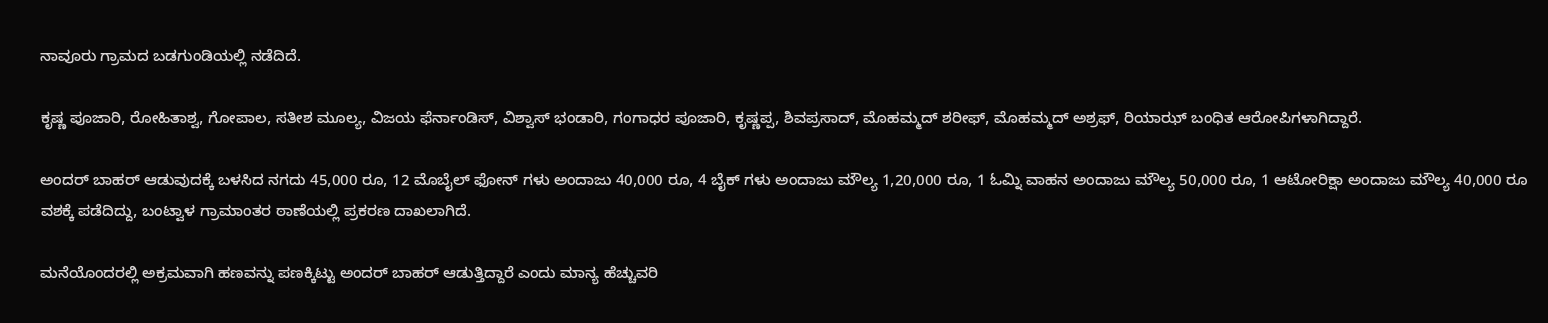ನಾವೂರು ಗ್ರಾಮದ ಬಡಗುಂಡಿಯಲ್ಲಿ ನಡೆದಿದೆ.

ಕೃಷ್ಣ ಪೂಜಾರಿ, ರೋಹಿತಾಶ್ವ, ಗೋಪಾಲ, ಸತೀಶ ಮೂಲ್ಯ, ವಿಜಯ ಫೆರ್ನಾಂಡಿಸ್‌, ವಿಶ್ವಾಸ್‌ ಭಂಡಾರಿ, ಗಂಗಾಧರ ಪೂಜಾರಿ, ಕೃಷ್ಣಪ್ಪ, ಶಿವಪ್ರಸಾದ್‌, ಮೊಹಮ್ಮದ್‌ ಶರೀಫ್‌, ಮೊಹಮ್ಮದ್‌ ಅಶ್ರಫ್‌, ರಿಯಾಝ್‌ ಬಂಧಿತ ಆರೋಪಿಗಳಾಗಿದ್ದಾರೆ.

ಅಂದರ್ ಬಾಹರ್ ಆಡುವುದಕ್ಕೆ ಬಳಸಿದ ನಗದು 45,000 ರೂ, 12 ಮೊಬೈಲ್‌ ಫೋನ್‌ ಗಳು ಅಂದಾಜು 40,000 ರೂ, 4 ಬೈಕ್‌ ಗಳು ಅಂದಾಜು ಮೌಲ್ಯ 1,20,000 ರೂ, 1 ಓಮ್ನಿ ವಾಹನ ಅಂದಾಜು ಮೌಲ್ಯ 50,000 ರೂ, 1 ಆಟೋರಿಕ್ಷಾ ಅಂದಾಜು ಮೌಲ್ಯ 40,000 ರೂ ವಶಕ್ಕೆ ಪಡೆದಿದ್ದು, ಬಂಟ್ವಾಳ ಗ್ರಾಮಾಂತರ ಠಾಣೆಯಲ್ಲಿ ಪ್ರಕರಣ ದಾಖಲಾಗಿದೆ.

ಮನೆಯೊಂದರಲ್ಲಿ ಅಕ್ರಮವಾಗಿ ಹಣವನ್ನು ಪಣಕ್ಕಿಟ್ಟು ಅಂದರ್ ಬಾಹರ್ ಆಡುತ್ತಿದ್ದಾರೆ ಎಂದು ಮಾನ್ಯ ಹೆಚ್ಚುವರಿ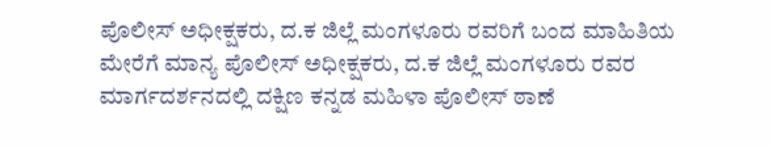ಪೊಲೀಸ್‌ ಅಧೀಕ್ಷಕರು, ದ.ಕ ಜಿಲ್ಲೆ ಮಂಗಳೂರು ರವರಿಗೆ ಬಂದ ಮಾಹಿತಿಯ ಮೇರೆಗೆ ಮಾನ್ಯ ಪೊಲೀಸ್‌ ಅಧೀಕ್ಷಕರು, ದ.ಕ ಜಿಲ್ಲೆ ಮಂಗಳೂರು ರವರ ಮಾರ್ಗದರ್ಶನದಲ್ಲಿ ದಕ್ಷಿಣ ಕನ್ನಡ ಮಹಿಳಾ ಪೊಲೀಸ್‌ ಠಾಣೆ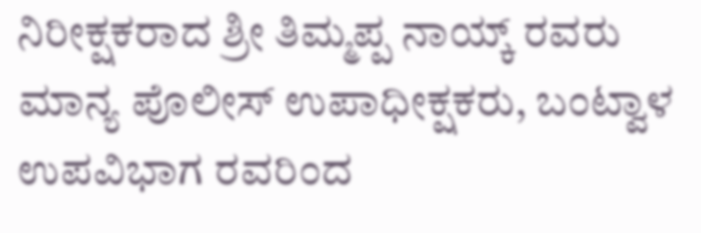ನಿರೀಕ್ಷಕರಾದ ಶ್ರೀ ತಿಮ್ಮಪ್ಪ ನಾಯ್ಕ್‌ ರವರು ಮಾನ್ಯ ಪೊಲೀಸ್‌ ಉಪಾಧೀಕ್ಷಕರು, ಬಂಟ್ವಾಳ ಉಪವಿಭಾಗ ರವರಿಂದ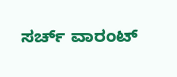ಸರ್ಚ್‌ ವಾರಂಟ್‌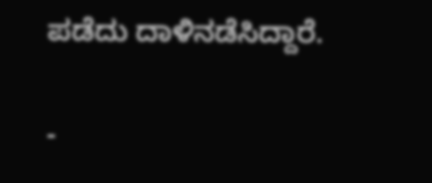ಪಡೆದು ದಾಳಿನಡೆಸಿದ್ದಾರೆ.

-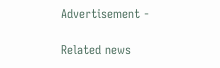Advertisement -

Related news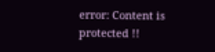error: Content is protected !!